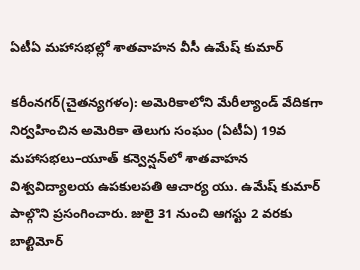ఏటీఏ మహాసభల్లో శాతవాహన వీసీ ఉమేష్ కుమార్

కరీంనగర్(చైతన్యగళం): అమెరికాలోని మేరీల్యాండ్ వేదికగా నిర్వహించిన అమెరికా తెలుగు సంఘం (ఏటీఏ) 19వ మహాసభలు–యూత్ కన్వెన్షన్‌లో శాతవాహన విశ్వవిద్యాలయ ఉపకులపతి ఆచార్య యు. ఉమేష్ కుమార్ పాల్గొని ప్రసంగించారు. జులై 31 నుంచి ఆగస్టు 2 వరకు బాల్టిమోర్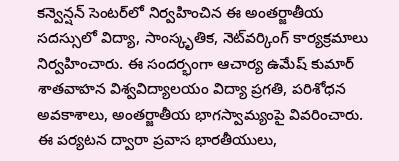కన్వెన్షన్ సెంటర్‌లో నిర్వహించిన ఈ అంతర్జాతీయ సదస్సులో విద్యా, సాంస్కృతిక, నెట్‌వర్కింగ్ కార్యక్రమాలు నిర్వహించారు. ఈ సందర్భంగా ఆచార్య ఉమేష్ కుమార్ శాతవాహన విశ్వవిద్యాలయం విద్యా ప్రగతి, పరిశోధన అవకాశాలు, అంతర్జాతీయ భాగస్వామ్యంపై వివరించారు. ఈ పర్యటన ద్వారా ప్రవాస భారతీయులు,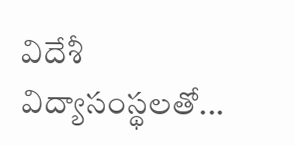విదేశీ విద్యాసంస్థలతో...